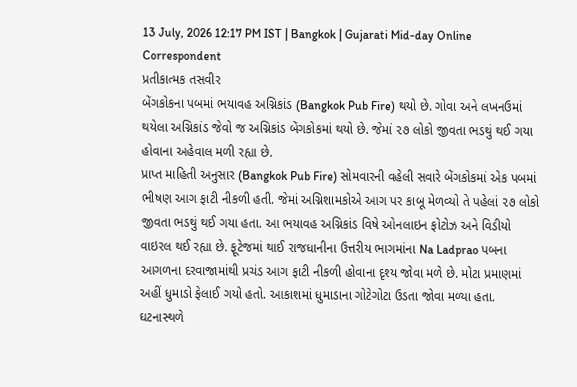13 July, 2026 12:17 PM IST | Bangkok | Gujarati Mid-day Online Correspondent
પ્રતીકાત્મક તસવીર
બેંગકોકના પબમાં ભયાવહ અગ્નિકાંડ (Bangkok Pub Fire) થયો છે. ગોવા અને લખનઉમાં થયેલા અગ્નિકાંડ જેવો જ અગ્નિકાંડ બેંગકોકમાં થયો છે. જેમાં ૨૭ લોકો જીવતા ભડથું થઈ ગયા હોવાના અહેવાલ મળી રહ્યા છે.
પ્રાપ્ત માહિતી અનુસાર (Bangkok Pub Fire) સોમવારની વહેલી સવારે બેંગકોકમાં એક પબમાં ભીષણ આગ ફાટી નીકળી હતી. જેમાં અગ્નિશામકોએ આગ પર કાબૂ મેળવ્યો તે પહેલાં ૨૭ લોકો જીવતા ભડથું થઈ ગયા હતા. આ ભયાવહ અગ્નિકાંડ વિષે ઓનલાઇન ફોટોઝ અને વિડીયો વાઇરલ થઈ રહ્યા છે. ફૂટેજમાં થાઈ રાજધાનીના ઉત્તરીય ભાગમાંના Na Ladprao પબના આગળના દરવાજામાંથી પ્રચંડ આગ ફાટી નીકળી હોવાના દૃશ્ય જોવા મળે છે. મોટા પ્રમાણમાં અહીં ધુમાડો ફેલાઈ ગયો હતો. આકાશમાં ધુમાડાના ગોટેગોટા ઉડતા જોવા મળ્યા હતા. ઘટનાસ્થળે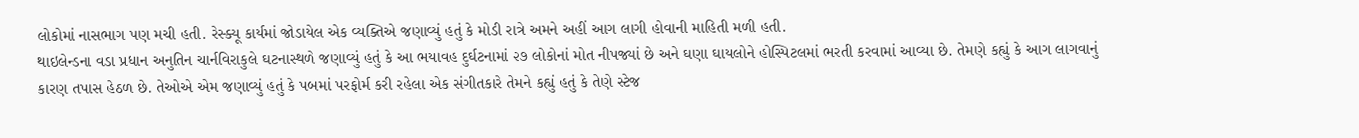લોકોમાં નાસભાગ પણ મચી હતી. રેસ્ક્યૂ કાર્યમાં જોડાયેલ એક વ્યક્તિએ જણાવ્યું હતું કે મોડી રાત્રે અમને અહીં આગ લાગી હોવાની માહિતી મળી હતી.
થાઇલેન્ડના વડા પ્રધાન અનુતિન ચાર્નવિરાકુલે ઘટનાસ્થળે જણાવ્યું હતું કે આ ભયાવહ દુર્ઘટનામાં ૨૭ લોકોનાં મોત નીપજ્યાં છે અને ઘણા ઘાયલોને હોસ્પિટલમાં ભરતી કરવામાં આવ્યા છે. તેમણે કહ્યું કે આગ લાગવાનું કારણ તપાસ હેઠળ છે. તેઓએ એમ જણાવ્યું હતું કે પબમાં પરફોર્મ કરી રહેલા એક સંગીતકારે તેમને કહ્યું હતું કે તેણે સ્ટેજ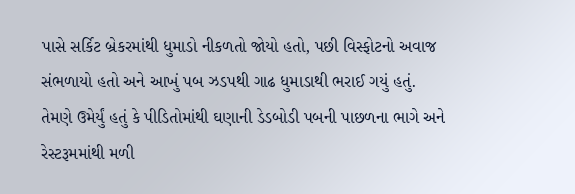પાસે સર્કિટ બ્રેકરમાંથી ધુમાડો નીકળતો જોયો હતો, પછી વિસ્ફોટનો અવાજ સંભળાયો હતો અને આખું પબ ઝડપથી ગાઢ ધુમાડાથી ભરાઈ ગયું હતું. તેમણે ઉમેર્યું હતું કે પીડિતોમાંથી ઘણાની ડેડબોડી પબની પાછળના ભાગે અને રેસ્ટરૂમમાંથી મળી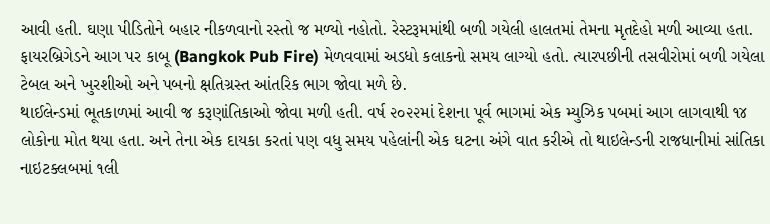આવી હતી. ઘણા પીડિતોને બહાર નીકળવાનો રસ્તો જ મળ્યો નહોતો. રેસ્ટરૂમમાંથી બળી ગયેલી હાલતમાં તેમના મૃતદેહો મળી આવ્યા હતા.
ફાયરબ્રિગેડને આગ પર કાબૂ (Bangkok Pub Fire) મેળવવામાં અડધો કલાકનો સમય લાગ્યો હતો. ત્યારપછીની તસવીરોમાં બળી ગયેલા ટેબલ અને ખુરશીઓ અને પબનો ક્ષતિગ્રસ્ત આંતરિક ભાગ જોવા મળે છે.
થાઈલેન્ડમાં ભૂતકાળમાં આવી જ કરૂણાંતિકાઓ જોવા મળી હતી. વર્ષ ૨૦૨૨માં દેશના પૂર્વ ભાગમાં એક મ્યુઝિક પબમાં આગ લાગવાથી ૧૪ લોકોના મોત થયા હતા. અને તેના એક દાયકા કરતાં પણ વધુ સમય પહેલાંની એક ઘટના અંગે વાત કરીએ તો થાઇલેન્ડની રાજધાનીમાં સાંતિકા નાઇટક્લબમાં ૧લી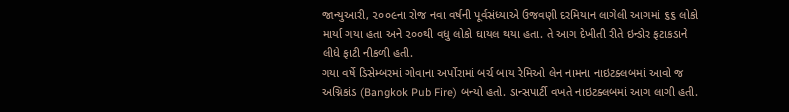જાન્યુઆરી, ૨૦૦૯ના રોજ નવા વર્ષની પૂર્વસંધ્યાએ ઉજવણી દરમિયાન લાગેલી આગમાં ૬૬ લોકો માર્યા ગયા હતા અને ૨૦૦થી વધુ લોકો ઘાયલ થયા હતા. તે આગ દેખીતી રીતે ઇન્ડોર ફટાકડાને લીધે ફાટી નીકળી હતી.
ગયા વર્ષે ડિસેમ્બરમાં ગોવાના અર્પોરામાં બર્ચ બાય રેમિઓ લેન નામના નાઇટક્લબમાં આવો જ અગ્નિકાંડ (Bangkok Pub Fire) બન્યો હતો. ડાન્સપાર્ટી વખતે નાઇટક્લબમાં આગ લાગી હતી.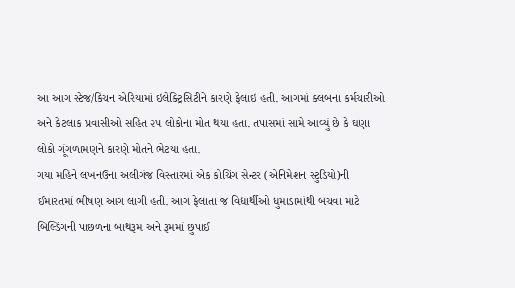આ આગ સ્ટેજ/કિચન એરિયામાં ઇલેક્ટ્રિસિટીને કારણે ફેલાઇ હતી. આગમાં ક્લબના કર્મચારીઓ અને કેટલાક પ્રવાસીઓ સહિત ૨૫ લોકોના મોત થયા હતા. તપાસમાં સામે આવ્યું છે કે ઘણા લોકો ગૂંગળામણને કારણે મોતને ભેટયા હતા.
ગયા મહિને લખનઉના અલીગંજ વિસ્તારમાં એક કોચિંગ સેન્ટર (એનિમેશન સ્ટુડિયો)ની ઈમારતમાં ભીષણ આગ લાગી હતી. આગ ફેલાતા જ વિદ્યાર્થીઓ ધુમાડામાંથી બચવા માટે બિલ્ડિંગની પાછળના બાથરૂમ અને રૂમમાં છુપાઈ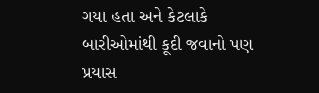ગયા હતા અને કેટલાકે બારીઓમાંથી કૂદી જવાનો પણ પ્રયાસ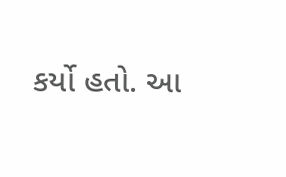કર્યો હતો. આ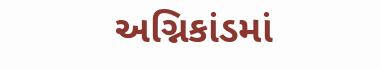અગ્નિકાંડમાં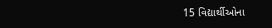15 વિદ્યાર્થીઓના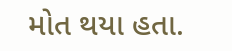મોત થયા હતા.